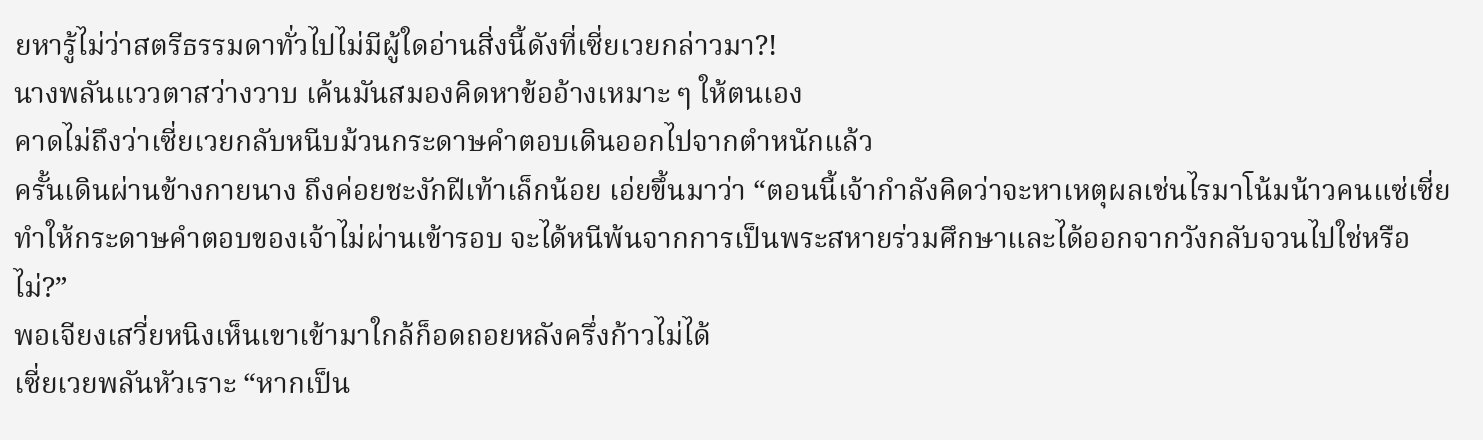ยหารู้ไม่ว่าสตรีธรรมดาทั่วไปไม่มีผู้ใดอ่านสิ่งนี้ดังที่เซี่ยเวยกล่าวมา?!
นางพลันแววตาสว่างวาบ เค้นมันสมองคิดหาข้ออ้างเหมาะ ๆ ให้ตนเอง
คาดไม่ถึงว่าเซี่ยเวยกลับหนีบม้วนกระดาษคำตอบเดินออกไปจากตำหนักแล้ว
ครั้นเดินผ่านข้างกายนาง ถึงค่อยชะงักฝีเท้าเล็กน้อย เอ่ยขึ้นมาว่า “ตอนนี้เจ้ากำลังคิดว่าจะหาเหตุผลเช่นไรมาโน้มน้าวคนแซ่เซี่ย ทำให้กระดาษคำตอบของเจ้าไม่ผ่านเข้ารอบ จะได้หนีพ้นจากการเป็นพระสหายร่วมศึกษาและได้ออกจากวังกลับจวนไปใช่หรือไม่?”
พอเจียงเสวี่ยหนิงเห็นเขาเข้ามาใกล้ก็อดถอยหลังครึ่งก้าวไม่ได้
เซี่ยเวยพลันหัวเราะ “หากเป็น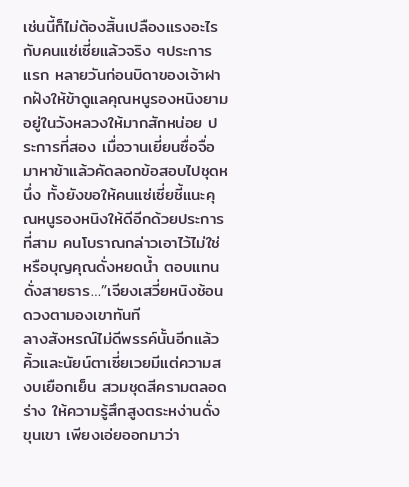เช่นนี้ก็ไม่ต้องสิ้นเปลืองแรงอะไรกับคนแซ่เซี่ยแล้วจริง ๆประการแรก หลายวันก่อนบิดาของเจ้าฝากฝังให้ข้าดูแลคุณหนูรองหนิงยามอยู่ในวังหลวงให้มากสักหน่อย ประการที่สอง เมื่อวานเยี่ยนซื่อจื่อมาหาข้าแล้วคัดลอกข้อสอบไปชุดหนึ่ง ทั้งยังขอให้คนแซ่เซี่ยชี้แนะคุณหนูรองหนิงให้ดีอีกด้วยประการที่สาม คนโบราณกล่าวเอาไว้ไม่ใช่หรือบุญคุณดั่งหยดน้ำ ตอบแทนดั่งสายธาร…”เจียงเสวี่ยหนิงช้อนดวงตามองเขาทันที
ลางสังหรณ์ไม่ดีพรรค์นั้นอีกแล้ว
คิ้วและนัยน์ตาเซี่ยเวยมีแต่ความสงบเยือกเย็น สวมชุดสีครามตลอดร่าง ให้ความรู้สึกสูงตระหง่านดั่งขุนเขา เพียงเอ่ยออกมาว่า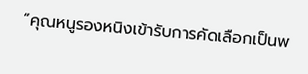“คุณหนูรองหนิงเข้ารับการคัดเลือกเป็นพ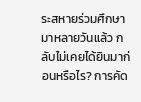ระสหายร่วมศึกษามาหลายวันแล้ว กลับไม่เคยได้ยินมาก่อนหรือไร? การคัด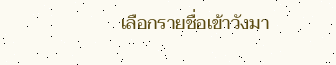เลือกรายชื่อเข้าวังมา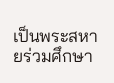เป็นพระสหายร่วมศึกษา